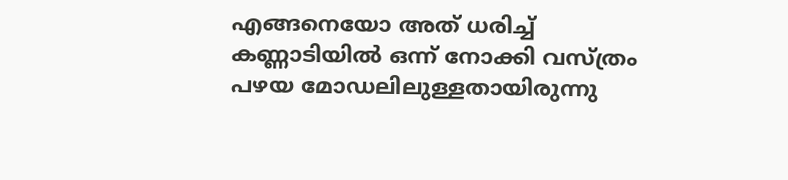എങ്ങനെയോ അത് ധരിച്ച് കണ്ണാടിയിൽ ഒന്ന് നോക്കി വസ്ത്രം പഴയ മോഡലിലുള്ളതായിരുന്നു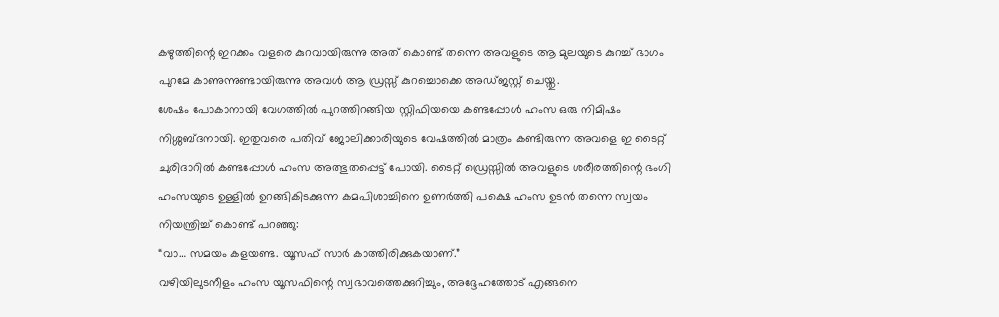കഴുത്തിന്റെ ഇറക്കം വളരെ കുറവായിരുന്നു അത് കൊണ്ട് തന്നെ അവളുടെ ആ മുലയുടെ കുറച്ച് ഭാഗം പുറമേ കാണുന്നുണ്ടായിരുന്നു അവൾ ആ ഡ്രസ്സ് കുറച്ചൊക്കെ അഡ്ജസ്റ്റ് ചെയ്തു.
ശേഷം പോകാനായി വേഗത്തിൽ പുറത്തിറങ്ങിയ സ്റ്റിഫിയയെ കണ്ടപ്പോൾ ഹംസ ഒരു നിമിഷം നിശ്ശബ്ദനായി. ഇതുവരെ പതിവ് ജോലിക്കാരിയുടെ വേഷത്തിൽ മാത്രം കണ്ടിരുന്ന അവളെ ഇ ടൈറ്റ് ചുരിദാറിൽ കണ്ടപ്പോൾ ഹംസ അത്ഭുതപ്പെട്ട് പോയി. ടൈറ്റ് ഡ്രെസ്സിൽ അവളുടെ ശരീരത്തിന്റെ ഭംഗി ഹംസയുടെ ഉള്ളിൽ ഉറങ്ങികിടക്കുന്ന കമപിശാച്ചിനെ ഉണർത്തി പക്ഷെ ഹംസ ഉടൻ തന്നെ സ്വയം നിയന്ത്രിച്ച് കൊണ്ട് പറഞ്ഞു:
“വാ… സമയം കളയണ്ട. യൂസഫ് സാർ കാത്തിരിക്കുകയാണ്.”
വഴിയിലുടനീളം ഹംസ യൂസഫിന്റെ സ്വഭാവത്തെക്കുറിച്ചും, അദ്ദേഹത്തോട് എങ്ങനെ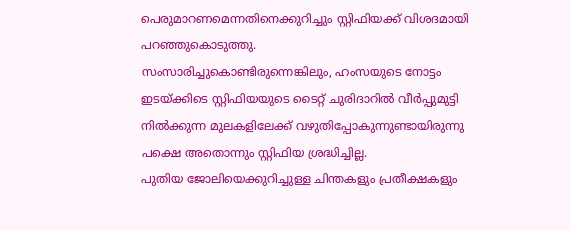പെരുമാറണമെന്നതിനെക്കുറിച്ചും സ്റ്റിഫിയക്ക് വിശദമായി പറഞ്ഞുകൊടുത്തു.
സംസാരിച്ചുകൊണ്ടിരുന്നെങ്കിലും, ഹംസയുടെ നോട്ടം ഇടയ്ക്കിടെ സ്റ്റിഫിയയുടെ ടൈറ്റ് ചുരിദാറിൽ വീർപ്പുമുട്ടി നിൽക്കുന്ന മുലകളിലേക്ക് വഴുതിപ്പോകുന്നുണ്ടായിരുന്നു പക്ഷെ അതൊന്നും സ്റ്റിഫിയ ശ്രദ്ധിച്ചില്ല.
പുതിയ ജോലിയെക്കുറിച്ചുള്ള ചിന്തകളും പ്രതീക്ഷകളും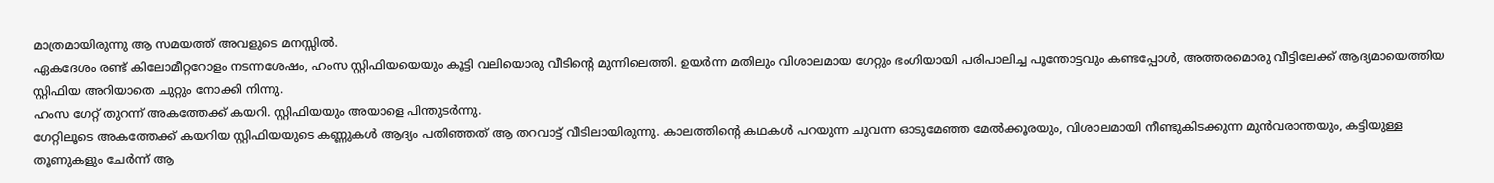മാത്രമായിരുന്നു ആ സമയത്ത് അവളുടെ മനസ്സിൽ.
ഏകദേശം രണ്ട് കിലോമീറ്ററോളം നടന്നശേഷം, ഹംസ സ്റ്റിഫിയയെയും കൂട്ടി വലിയൊരു വീടിന്റെ മുന്നിലെത്തി. ഉയർന്ന മതിലും വിശാലമായ ഗേറ്റും ഭംഗിയായി പരിപാലിച്ച പൂന്തോട്ടവും കണ്ടപ്പോൾ, അത്തരമൊരു വീട്ടിലേക്ക് ആദ്യമായെത്തിയ സ്റ്റിഫിയ അറിയാതെ ചുറ്റും നോക്കി നിന്നു.
ഹംസ ഗേറ്റ് തുറന്ന് അകത്തേക്ക് കയറി. സ്റ്റിഫിയയും അയാളെ പിന്തുടർന്നു.
ഗേറ്റിലൂടെ അകത്തേക്ക് കയറിയ സ്റ്റിഫിയയുടെ കണ്ണുകൾ ആദ്യം പതിഞ്ഞത് ആ തറവാട്ട് വീടിലായിരുന്നു. കാലത്തിന്റെ കഥകൾ പറയുന്ന ചുവന്ന ഓടുമേഞ്ഞ മേൽക്കൂരയും, വിശാലമായി നീണ്ടുകിടക്കുന്ന മുൻവരാന്തയും, കട്ടിയുള്ള തൂണുകളും ചേർന്ന് ആ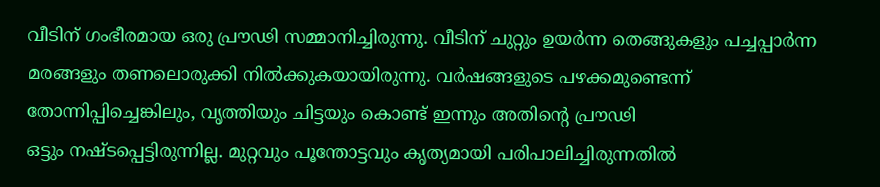വീടിന് ഗംഭീരമായ ഒരു പ്രൗഢി സമ്മാനിച്ചിരുന്നു. വീടിന് ചുറ്റും ഉയർന്ന തെങ്ങുകളും പച്ചപ്പാർന്ന മരങ്ങളും തണലൊരുക്കി നിൽക്കുകയായിരുന്നു. വർഷങ്ങളുടെ പഴക്കമുണ്ടെന്ന് തോന്നിപ്പിച്ചെങ്കിലും, വൃത്തിയും ചിട്ടയും കൊണ്ട് ഇന്നും അതിന്റെ പ്രൗഢി
ഒട്ടും നഷ്ടപ്പെട്ടിരുന്നില്ല. മുറ്റവും പൂന്തോട്ടവും കൃത്യമായി പരിപാലിച്ചിരുന്നതിൽ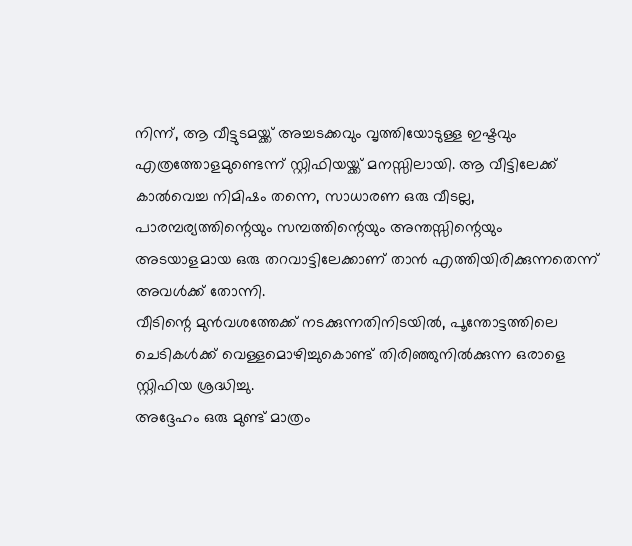നിന്ന്, ആ വീട്ടുടമയ്ക്ക് അച്ചടക്കവും വൃത്തിയോടുള്ള ഇഷ്ടവും എത്രത്തോളമുണ്ടെന്ന് സ്റ്റിഫിയയ്ക്ക് മനസ്സിലായി. ആ വീട്ടിലേക്ക് കാൽവെച്ച നിമിഷം തന്നെ, സാധാരണ ഒരു വീടല്ല, പാരമ്പര്യത്തിന്റെയും സമ്പത്തിന്റെയും അന്തസ്സിന്റെയും അടയാളമായ ഒരു തറവാട്ടിലേക്കാണ് താൻ എത്തിയിരിക്കുന്നതെന്ന് അവൾക്ക് തോന്നി.
വീടിന്റെ മുൻവശത്തേക്ക് നടക്കുന്നതിനിടയിൽ, പൂന്തോട്ടത്തിലെ ചെടികൾക്ക് വെള്ളമൊഴിച്ചുകൊണ്ട് തിരിഞ്ഞുനിൽക്കുന്ന ഒരാളെ സ്റ്റിഫിയ ശ്രദ്ധിച്ചു.
അദ്ദേഹം ഒരു മുണ്ട് മാത്രം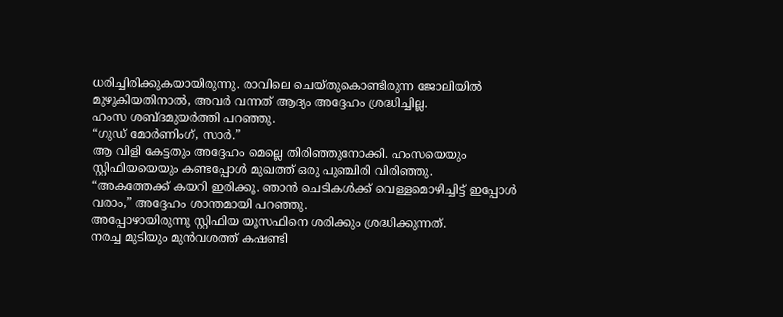ധരിച്ചിരിക്കുകയായിരുന്നു. രാവിലെ ചെയ്തുകൊണ്ടിരുന്ന ജോലിയിൽ മുഴുകിയതിനാൽ, അവർ വന്നത് ആദ്യം അദ്ദേഹം ശ്രദ്ധിച്ചില്ല.
ഹംസ ശബ്ദമുയർത്തി പറഞ്ഞു.
“ഗുഡ് മോർണിംഗ്, സാർ.”
ആ വിളി കേട്ടതും അദ്ദേഹം മെല്ലെ തിരിഞ്ഞുനോക്കി. ഹംസയെയും സ്റ്റിഫിയയെയും കണ്ടപ്പോൾ മുഖത്ത് ഒരു പുഞ്ചിരി വിരിഞ്ഞു.
“അകത്തേക്ക് കയറി ഇരിക്കൂ. ഞാൻ ചെടികൾക്ക് വെള്ളമൊഴിച്ചിട്ട് ഇപ്പോൾ വരാം,” അദ്ദേഹം ശാന്തമായി പറഞ്ഞു.
അപ്പോഴായിരുന്നു സ്റ്റിഫിയ യൂസഫിനെ ശരിക്കും ശ്രദ്ധിക്കുന്നത്.
നരച്ച മുടിയും മുൻവശത്ത് കഷണ്ടി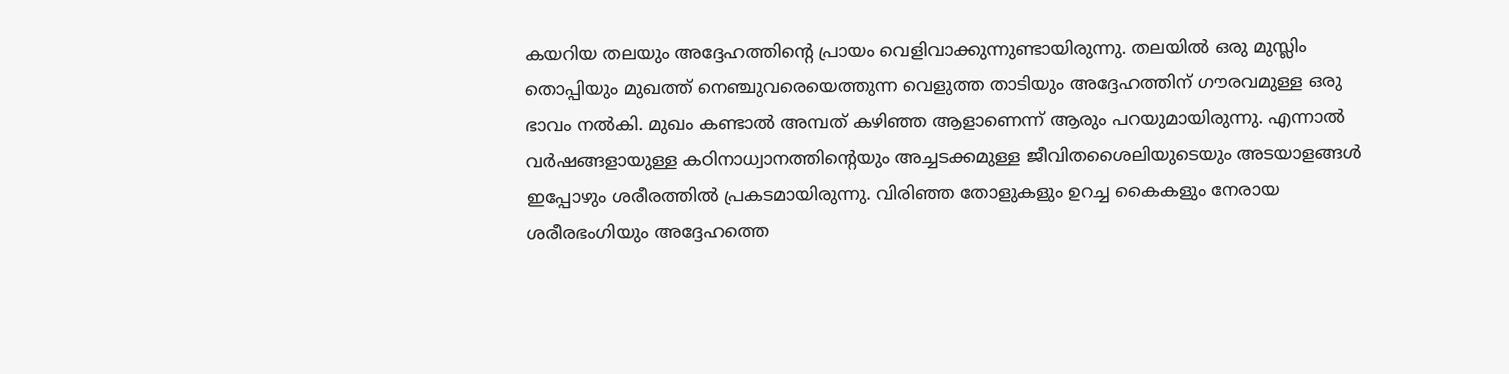കയറിയ തലയും അദ്ദേഹത്തിന്റെ പ്രായം വെളിവാക്കുന്നുണ്ടായിരുന്നു. തലയിൽ ഒരു മുസ്ലിം തൊപ്പിയും മുഖത്ത് നെഞ്ചുവരെയെത്തുന്ന വെളുത്ത താടിയും അദ്ദേഹത്തിന് ഗൗരവമുള്ള ഒരു ഭാവം നൽകി. മുഖം കണ്ടാൽ അമ്പത് കഴിഞ്ഞ ആളാണെന്ന് ആരും പറയുമായിരുന്നു. എന്നാൽ വർഷങ്ങളായുള്ള കഠിനാധ്വാനത്തിന്റെയും അച്ചടക്കമുള്ള ജീവിതശൈലിയുടെയും അടയാളങ്ങൾ ഇപ്പോഴും ശരീരത്തിൽ പ്രകടമായിരുന്നു. വിരിഞ്ഞ തോളുകളും ഉറച്ച കൈകളും നേരായ ശരീരഭംഗിയും അദ്ദേഹത്തെ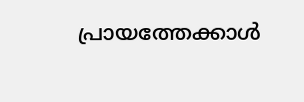പ്രായത്തേക്കാൾ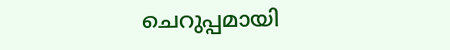ചെറുപ്പമായി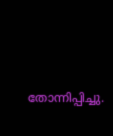തോന്നിപ്പിച്ചു.